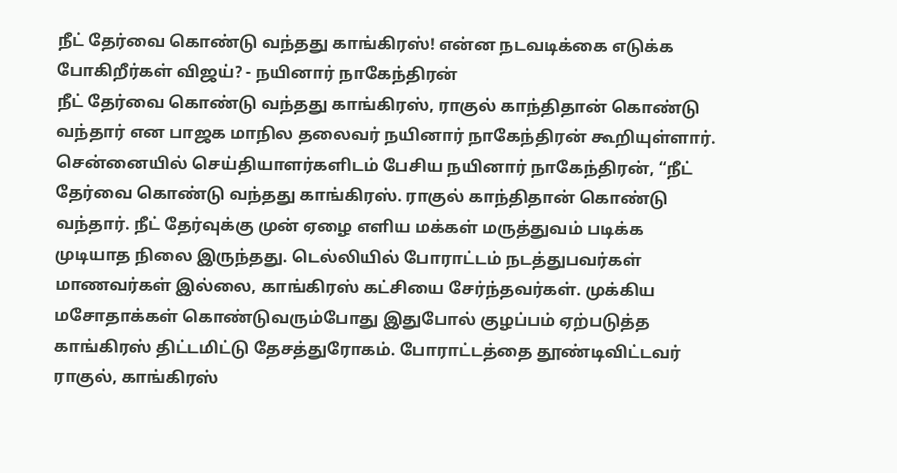நீட் தேர்வை கொண்டு வந்தது காங்கிரஸ்! என்ன நடவடிக்கை எடுக்க போகிறீர்கள் விஜய்? - நயினார் நாகேந்திரன்
நீட் தேர்வை கொண்டு வந்தது காங்கிரஸ், ராகுல் காந்திதான் கொண்டு வந்தார் என பாஜக மாநில தலைவர் நயினார் நாகேந்திரன் கூறியுள்ளார்.
சென்னையில் செய்தியாளர்களிடம் பேசிய நயினார் நாகேந்திரன், “நீட் தேர்வை கொண்டு வந்தது காங்கிரஸ். ராகுல் காந்திதான் கொண்டு வந்தார். நீட் தேர்வுக்கு முன் ஏழை எளிய மக்கள் மருத்துவம் படிக்க முடியாத நிலை இருந்தது. டெல்லியில் போராட்டம் நடத்துபவர்கள் மாணவர்கள் இல்லை, காங்கிரஸ் கட்சியை சேர்ந்தவர்கள். முக்கிய மசோதாக்கள் கொண்டுவரும்போது இதுபோல் குழப்பம் ஏற்படுத்த காங்கிரஸ் திட்டமிட்டு தேசத்துரோகம். போராட்டத்தை தூண்டிவிட்டவர் ராகுல், காங்கிரஸ்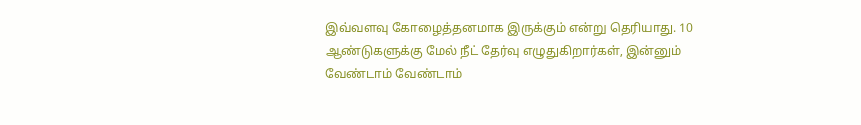இவ்வளவு கோழைத்தனமாக இருக்கும் என்று தெரியாது. 10 ஆண்டுகளுக்கு மேல் நீட் தேர்வு எழுதுகிறார்கள், இன்னும் வேண்டாம் வேண்டாம்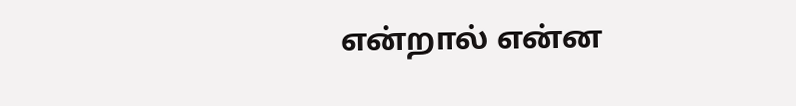என்றால் என்ன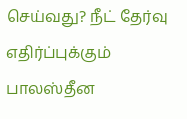செய்வது? நீட் தேர்வு எதிர்ப்புக்கும் பாலஸ்தீன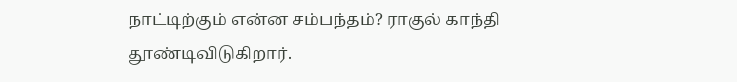நாட்டிற்கும் என்ன சம்பந்தம்? ராகுல் காந்தி தூண்டிவிடுகிறார்.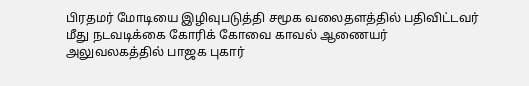பிரதமர் மோடியை இழிவுபடுத்தி சமூக வலைதளத்தில் பதிவிட்டவர் மீது நடவடிக்கை கோரிக் கோவை காவல் ஆணையர் அலுவலகத்தில் பாஜக புகார்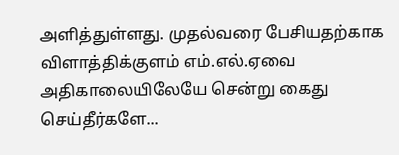அளித்துள்ளது. முதல்வரை பேசியதற்காக விளாத்திக்குளம் எம்.எல்.ஏவை அதிகாலையிலேயே சென்று கைது செய்தீர்களே...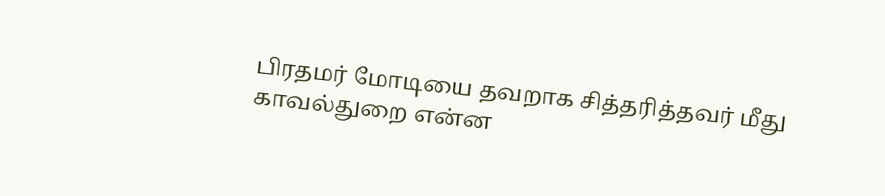பிரதமர் மோடியை தவறாக சித்தரித்தவர் மீது காவல்துறை என்ன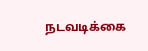நடவடிக்கை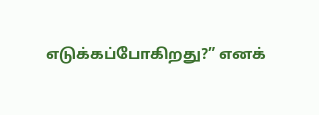எடுக்கப்போகிறது?” எனக்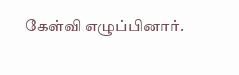கேள்வி எழுப்பினார்.